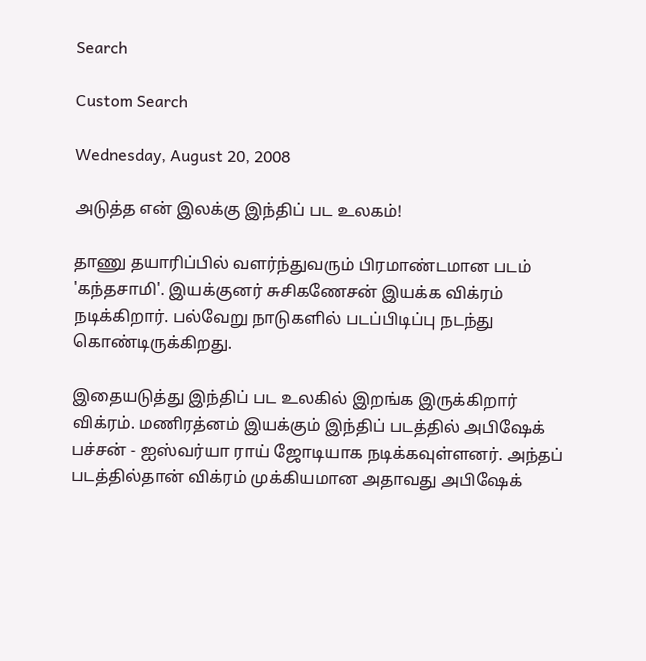Search

Custom Search

Wednesday, August 20, 2008

அடுத்த என் இலக்கு இந்திப் பட உலகம்!

தாணு தயாரிப்பில் வளர்ந்துவரும் பிரமாண்டமான படம் 'கந்தசாமி'. இயக்குனர் சுசிகணேசன் இயக்க விக்ரம் நடிக்கிறார். பல்வேறு நாடுகளில் படப்பிடிப்பு நடந்து கொண்டிருக்கிறது.

இதையடுத்து இந்திப் பட உலகில் இறங்க இருக்கிறார் விக்ரம். மணிரத்னம் இயக்கும் இந்திப் படத்தில் அபிஷேக் பச்சன் - ஐஸ்வர்யா ராய் ஜோடியாக நடிக்கவுள்ளனர். அந்தப் படத்தில்தான் விக்ரம் முக்கியமான அதாவது அபிஷேக்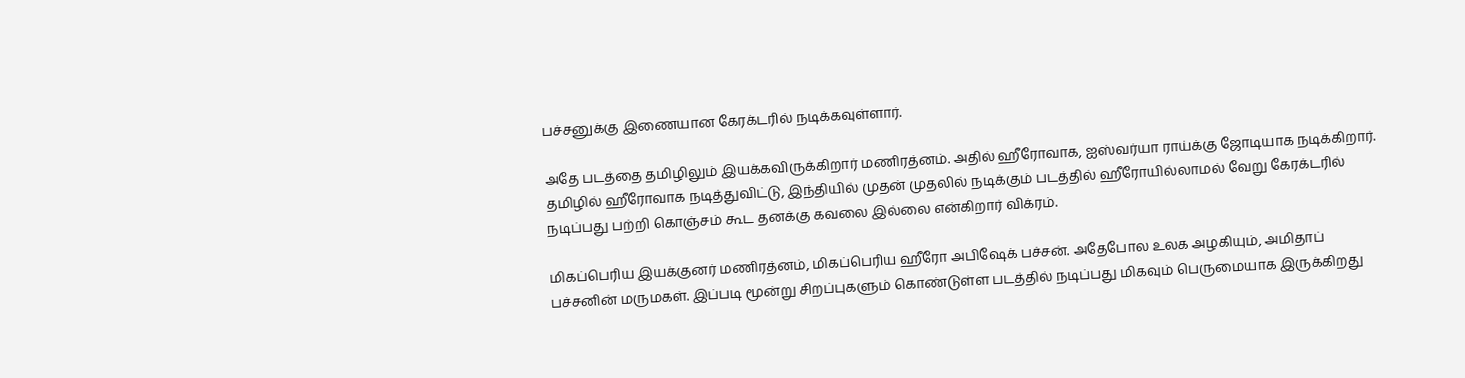பச்சனுக்கு இணையான கேரக்டரில் நடிக்கவுள்ளார்.

அதே படத்தை தமிழிலும் இயக்கவிருக்கிறார் மணிரத்னம். அதில் ஹீரோவாக, ஐஸ்வர்யா ராய்க்கு ஜோடியாக நடிக்கிறார். தமிழில் ஹீரோவாக நடித்துவிட்டு, இந்தியில் முதன் முதலில் நடிக்கும் படத்தில் ஹீரோயில்லாமல் வேறு கேரக்டரில் நடிப்பது பற்றி கொஞ்சம் கூட தனக்கு கவலை இல்லை என்கிறார் விக்ரம்.

மிகப்பெரிய இயக்குனர் மணிரத்னம், மிகப்பெரிய ஹீரோ அபிஷேக் பச்சன். அதேபோல உலக அழகியும், அமிதாப் பச்சனின் மருமகள். இப்படி மூன்று சிறப்புகளும் கொண்டுள்ள படத்தில் நடிப்பது மிகவும் பெருமையாக இருக்கிறது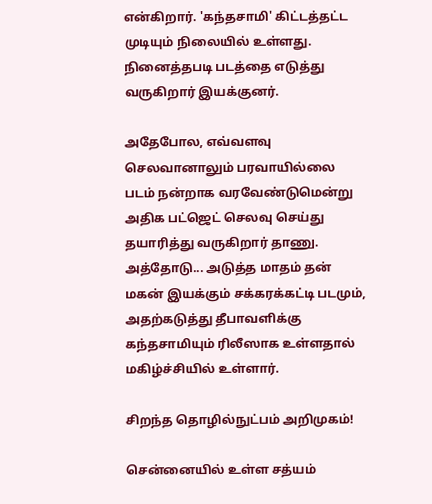என்கிறார். 'கந்தசாமி' கிட்டத்தட்ட முடியும் நிலையில் உள்ளது. நினைத்தபடி படத்தை எடுத்து வருகிறார் இயக்குனர்.

அதேபோல, எவ்வளவு செலவானாலும் பரவாயில்லை படம் நன்றாக வரவேண்டுமென்று அதிக பட்ஜெட் செலவு செய்து தயாரித்து வரு‌கிறார் தாணு. அத்தோடு... அடுத்த மாதம் தன் மகன் இயக்கும் சக்கரக்கட்டி படமும், அதற்கடுத்து தீபாவளிக்கு கந்தசாமியும் ரிலீஸாக உள்ளதால் மகிழ்ச்சியில் உள்ளார்.

சிறந்த தொழில்நுட்பம் அறிமுகம்!

சென்னையில் உள்ள சத்யம்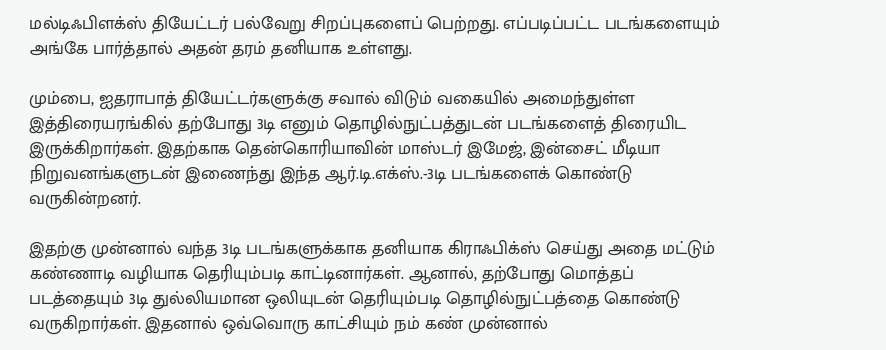மல்டிஃபிளக்ஸ் தியேட்டர் பல்வேறு சிறப்புகளைப் பெற்றது. எப்படிப்பட்ட படங்களையும் அங்கே பார்த்தால் அதன் தரம் தனியாக உள்ளது.

மும்பை, ஐதராபாத் தியேட்டர்களுக்கு சவால் விடும் வகையில் அமைந்துள்ள இத்திரையரங்கில் தற்போது 3டி எனும் தொழில்நுட்பத்துடன் படங்களைத் திரையிட இருக்கிறார்கள். இதற்காக தென்கொரியாவின் மாஸ்டர் இமேஜ், இன்சைட் மீடியா நிறுவனங்களுடன் இணைந்து இந்த ஆர்.டி.எக்ஸ்.-3டி படங்களைக் கொண்டு வருகின்றனர்.

இதற்கு மு‌ன்னால் வந்த 3டி படங்களுக்காக தனியாக கிராஃபிக்ஸ் செ‌ய்து அதை மட்டும் கண்ணாடி வழியாக தெரியும்படி காட்டினார்கள். ஆனால், தற்போது மொத்தப் படத்தையும் 3டி துல்லியமான ஒலியுடன் தெரியும்படி தொழில்நுட்பத்தை கொண்டு வருகிறார்கள். இதனால் ஒவ்வொரு காட்சியும் நம் கண் முன்னால்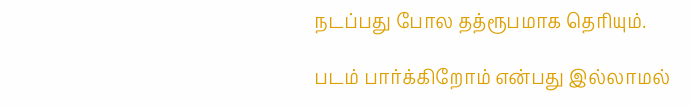நடப்பது போல தத்ரூபமாக தெரியும்.

படம் பார்க்கிறோம் என்பது இல்லாமல்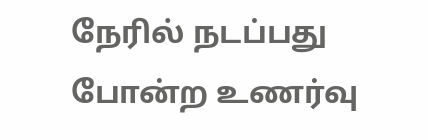நேரில் நடப்பது போன்ற உணர்வு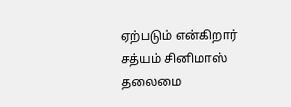ஏற்படும் என்கிறார் சத்யம் சினிமாஸ் தலைமை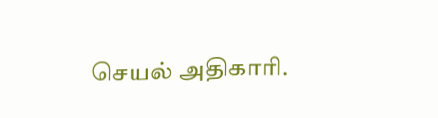செயல் அதிகாரி.